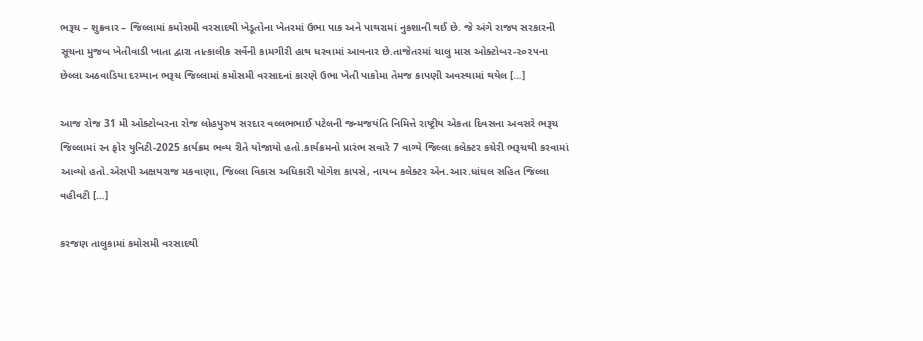ભરૂચ – શુક્રવાર – જિલ્લામાં કમોસમી વરસાદથી ખેડૂતોના ખેતરમાં ઉભા પાક અને પાથરામાં નુકશાની થઈ છે. જે અંગે રાજ્ય સરકારની સૂચના મુજબ ખેતીવાડી ખાતા દ્વારા તાત્કાલીક સર્વેની કામગીરી હાથ ધરવામાં આવનાર છે.તાજેતરમાં ચાલુ માસ ઓક્ટોબર-૨૦૨૫ના છેલ્લા અઠવાડિયા દરમ્યાન ભરૂચ જિલ્લામાં કમોસમી વરસાદનાં કારણે ઉભા ખેતી પાકોમા તેમજ કાપણી અવસ્થામાં થયેલ […]

આજ રોજ 31 મી ઓક્ટોબરના રોજ લોહપુરુષ સરદાર વલ્લભભાઈ પટેલની જન્મજયંતિ નિમિત્તે રાષ્ટ્રીય એકતા દિવસના અવસરે ભરૂચ જિલ્લામાં રન ફોર યુનિટી-2025 કાર્યક્રમ ભવ્ય રીતે યોજાયો હતો.કાર્યક્રમનો પ્રારંભ સવારે 7 વાગ્યે જિલ્લા કલેક્ટર કચેરી ભરૂચથી કરવામાં આવ્યો હતો.એસપી અક્ષયરાજ મકવાણા, જિલ્લા વિકાસ અધિકારી યોગેશ કાપસે, નાયબ કલેક્ટર એન.આર.ધાંધલ સહિત જિલ્લા વહીવટી […]

કરજણ તાલુકામાં કમોસમી વરસાદથી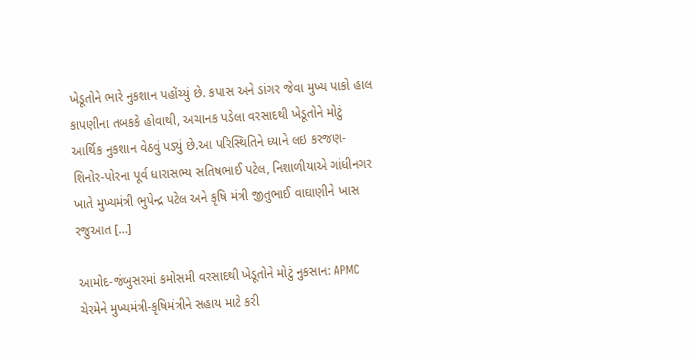ખેડૂતોને ભારે નુકશાન પહોંચ્યું છે. કપાસ અને ડાંગર જેવા મુખ્ય પાકો હાલ કાપણીના તબકકે હોવાથી, અચાનક પડેલા વરસાદથી ખેડૂતોને મોટું આર્થિક નુકશાન વેઠવું પડ્યું છે.આ પરિસ્થિતિને ધ્યાને લઇ કરજણ-શિનોર-પોરના પૂર્વ ધારાસભ્ય સતિષભાઈ પટેલ, નિશાળીયાએ ગાંધીનગર ખાતે મુખ્યમંત્રી ભુપેન્દ્ર પટેલ અને કૃષિ મંત્રી જીતુભાઈ વાઘાણીને ખાસ રજુઆત […]

આમોદ-જંબુસરમાં કમોસમી વરસાદથી ખેડૂતોને મોટું નુકસાન: APMC ચેરમેને મુખ્યમંત્રી-કૃષિમંત્રીને સહાય માટે કરી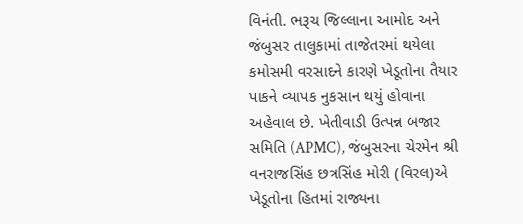વિનંતી. ભરૂચ જિલ્લાના આમોદ અને જંબુસર તાલુકામાં તાજેતરમાં થયેલા કમોસમી વરસાદને કારણે ખેડૂતોના તૈયાર પાકને વ્યાપક નુકસાન થયું હોવાના અહેવાલ છે. ખેતીવાડી ઉત્પન્ન બજાર સમિતિ (APMC), જંબુસરના ચેરમેન શ્રી વનરાજસિંહ છત્રસિંહ મોરી (વિરલ)એ ખેડૂતોના હિતમાં રાજ્યના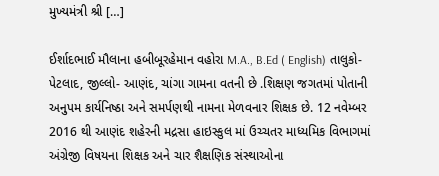મુખ્યમંત્રી શ્રી […]

ઈર્શાદભાઈ મૌલાના હબીબૂરહેમાન વહોરા M.A., B.Ed ( English) તાલુકો- પેટલાદ, જીલ્લો- આણંદ, ચાંગા ગામના વતની છે .શિક્ષણ જગતમાં પોતાની અનુપમ કાર્યનિષ્ઠા અને સમર્પણથી નામના મેળવનાર શિક્ષક છે. 12 નવેમ્બર 2016 થી આણંદ શહેરની મદ્રસા હાઇસ્કુલ માં ઉચ્ચતર માધ્યમિક વિભાગમાં અંગ્રેજી વિષયના શિક્ષક અને ચાર શૈક્ષણિક સંસ્થાઓના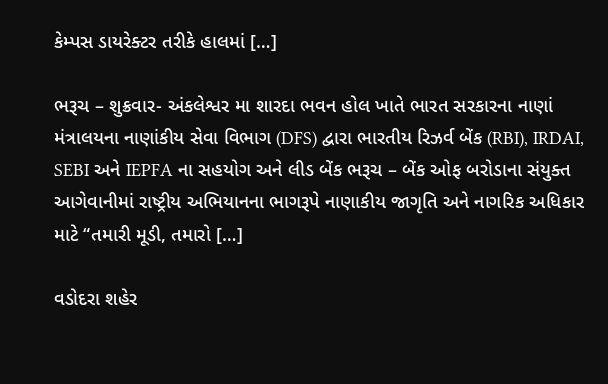કેમ્પસ ડાયરેક્ટર તરીકે હાલમાં […]

ભરૂચ – શુક્રવાર- અંકલેશ્વર મા શારદા ભવન હોલ ખાતે ભારત સરકારના નાણાં મંત્રાલયના નાણાંકીય સેવા વિભાગ (DFS) દ્વારા ભારતીય રિઝર્વ બેંક (RBI), IRDAI, SEBI અને IEPFA ના સહયોગ અને લીડ બેંક ભરૂચ – બેંક ઓફ બરોડાના સંયુક્ત આગેવાનીમાં રાષ્ટ્રીય અભિયાનના ભાગરૂપે નાણાકીય જાગૃતિ અને નાગરિક અધિકાર માટે “તમારી મૂડી, તમારો […]

વડોદરા શહેર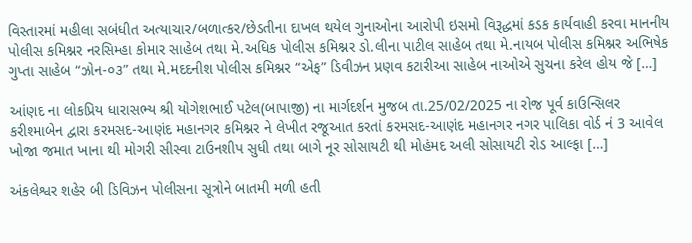વિસ્તારમાં મહીલા સબંધીત અત્યાચાર/બળાત્કર/છેડતીના દાખલ થયેલ ગુનાઓના આરોપી ઇસમો વિરૂદ્ધમાં કડક કાર્યવાહી કરવા માનનીય પોલીસ કમિશ્નર નરસિમ્હા કોમાર સાહેબ તથા મે.અધિક પોલીસ કમિશ્નર ડો.લીના પાટીલ સાહેબ તથા મે.નાયબ પોલીસ કમિશ્નર અભિષેક ગુપ્તા સાહેબ “ઝોન-૦૩” તથા મે.મદદનીશ પોલીસ કમિશ્નર “એફ” ડિવીઝન પ્રણવ કટારીઆ સાહેબ નાઓએ સુચના કરેલ હોય જે […]

આંણદ ના લોકપ્રિય ધારાસભ્ય શ્રી યોગેશભાઈ પટેલ(બાપાજી) ના માર્ગદર્શન મુજબ તા.25/02/2025 ના રોજ પૂર્વ કાઉન્સિલર કરીશ્માબેન દ્વારા કરમસદ-આણંદ મહાનગર કમિશ્નર ને લેખીત રજૂઆત કરતાં કરમસદ-આણંદ મહાનગર નગર પાલિકા વોર્ડ નં 3 આવેલ ખોજા જમાત ખાના થી મોગરી સીસ્વા ટાઉનશીપ સુધી તથા બાગે નૂર સોસાયટી થી મોહંમદ અલી સોસાયટી રોડ આલ્ફા […]

અંકલેશ્વર શહેર બી ડિવિઝન પોલીસના સૂત્રોને બાતમી મળી હતી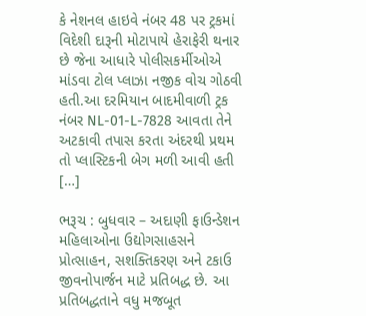કે નેશનલ હાઇવે નંબર 48 પર ટ્રકમાં વિદેશી દારૂની મોટાપાયે હેરાફેરી થનાર છે જેના આધારે પોલીસકર્મીઓએ માંડવા ટોલ પ્લાઝા નજીક વોચ ગોઠવી હતી.આ દરમિયાન બાદમીવાળી ટ્રક નંબર NL-01-L-7828 આવતા તેને અટકાવી તપાસ કરતા અંદરથી પ્રથમ તો પ્લાસ્ટિકની બેગ મળી આવી હતી […]

ભરૂચ : બુધવાર – અદાણી ફાઉન્ડેશન મહિલાઓના ઉદ્યોગસાહસને પ્રોત્સાહન, સશક્તિકરણ અને ટકાઉ જીવનોપાર્જન માટે પ્રતિબદ્ધ છે. આ પ્રતિબદ્ધતાને વધુ મજબૂત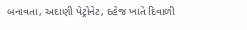બનાવતા, અદાણી પેટ્રોનેટ, દહેજ ખાતે દિવાળી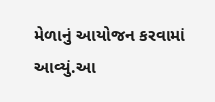મેળાનું આયોજન કરવામાં આવ્યું.આ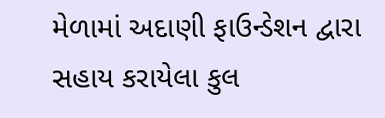મેળામાં અદાણી ફાઉન્ડેશન દ્વારા સહાય કરાયેલા કુલ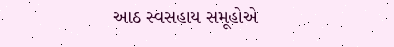આઠ સ્વસહાય સમૂહોએ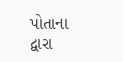પોતાના દ્વારા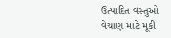ઉત્પાદિત વસ્તુઓ વેચાણ માટે મૂકી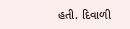હતી. દિવાળી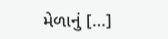મેળાનું […]